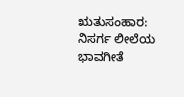ಋತುಸಂಹಾರ: ನಿಸರ್ಗ ಲೀಲೆಯ ಭಾವಗೀತೆ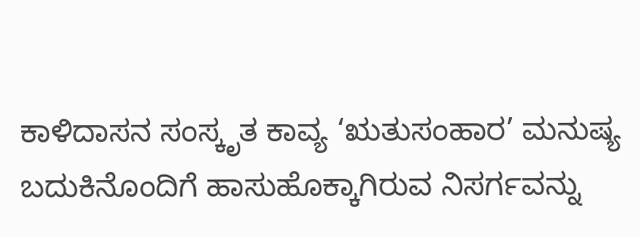ಕಾಳಿದಾಸನ ಸಂಸ್ಕೃತ ಕಾವ್ಯ ‘ಋತುಸಂಹಾರ’ ಮನುಷ್ಯ ಬದುಕಿನೊಂದಿಗೆ ಹಾಸುಹೊಕ್ಕಾಗಿರುವ ನಿಸರ್ಗವನ್ನು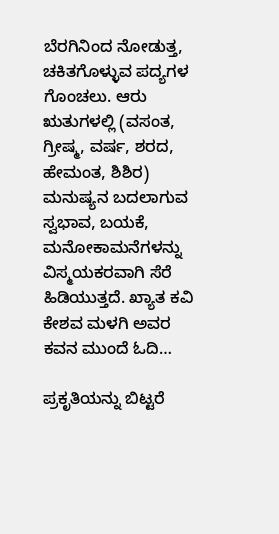ಬೆರಗಿನಿಂದ ನೋಡುತ್ತ, ಚಕಿತಗೊಳ್ಳುವ ಪದ್ಯಗಳ ಗೊಂಚಲು. ಆರು ಋತುಗಳಲ್ಲಿ (ವಸಂತ, ಗ್ರೀಷ್ಮ, ವರ್ಷ, ಶರದ, ಹೇಮಂತ, ಶಿಶಿರ) ಮನುಷ್ಯನ ಬದಲಾಗುವ ಸ್ವಭಾವ, ಬಯಕೆ, ಮನೋಕಾಮನೆಗಳನ್ನು ವಿಸ್ಮಯಕರವಾಗಿ ಸೆರೆ ಹಿಡಿಯುತ್ತದೆ. ಖ್ಯಾತ ಕವಿ ಕೇಶವ ಮಳಗಿ ಅವರ ಕವನ ಮುಂದೆ ಓದಿ…

ಪ್ರಕೃತಿಯನ್ನು ಬಿಟ್ಟರೆ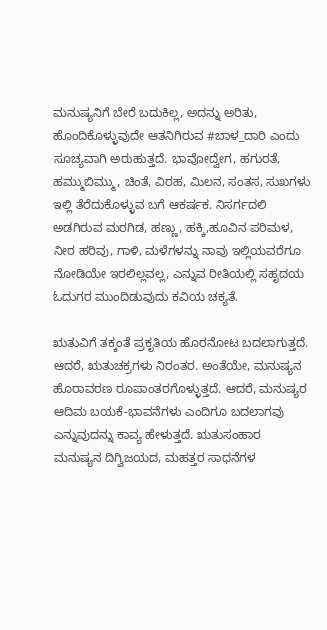ಮನುಷ್ಯನಿಗೆ ಬೇರೆ ಬದುಕಿಲ್ಲ, ಅದನ್ನು ಅರಿತು, ಹೊಂದಿಕೊಳ್ಳುವುದೇ ಆತನಿಗಿರುವ #ಬಾಳ_ದಾರಿ ಎಂದು ಸೂಚ್ಯವಾಗಿ ಅರುಹುತ್ತದೆ. ಭಾವೋದ್ವೇಗ, ಹಗುರತೆ, ಹಮ್ಮುಬಿಮ್ಮು, ಚಿಂತೆ, ವಿರಹ, ಮಿಲನ, ಸಂತಸ, ಸುಖಗಳು ಇಲ್ಲಿ ತೆರೆದುಕೊಳ್ಳುವ ಬಗೆ ಆಕರ್ಷಕ. ನಿಸರ್ಗದಲಿ ಅಡಗಿರುವ ಮರಗಿಡ, ಹಣ್ಣು, ಹಕ್ಕಿ,ಹೂವಿನ ಪರಿಮಳ, ನೀರ ಹರಿವು, ಗಾಳಿ, ಮಳೆಗಳನ್ನು ನಾವು ಇಲ್ಲಿಯವರೆಗೂ ನೋಡಿಯೇ ಇರಲಿಲ್ಲವಲ್ಲ, ಎನ್ನುವ ರೀತಿಯಲ್ಲಿ ಸಹೃದಯ ಓದುಗರ ಮುಂದಿಡುವುದು ಕವಿಯ ಚಕ್ಯತೆ.

ಋತುವಿಗೆ ತಕ್ಕಂತೆ ಪ್ರಕೃತಿಯ ಹೊರನೋಟ ಬದಲಾಗುತ್ತದೆ. ಆದರೆ, ಋತುಚಕ್ರಗಳು ನಿರಂತರ. ಅಂತೆಯೇ, ಮನುಷ್ಯನ ಹೊರಾವರಣ ರೂಪಾಂತರಗೊಳ್ಳುತ್ತದೆ. ಆದರೆ, ಮನುಷ್ಯರ ಆದಿಮ ಬಯಕೆ-ಭಾವನೆಗಳು ಎಂದಿಗೂ ಬದಲಾಗವು ಎನ್ನುವುದನ್ನು ಕಾವ್ಯ ಹೇಳುತ್ತದೆ. ಋತುಸಂಹಾರ ಮನುಷ್ಯನ ದಿಗ್ವಿಜಯದ, ಮಹತ್ತರ ಸಾಧನೆಗಳ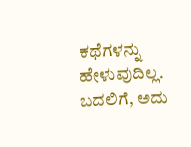ಕಥೆಗಳನ್ನು ಹೇಳುವುದಿಲ್ಲ. ಬದಲಿಗೆ, ಅದು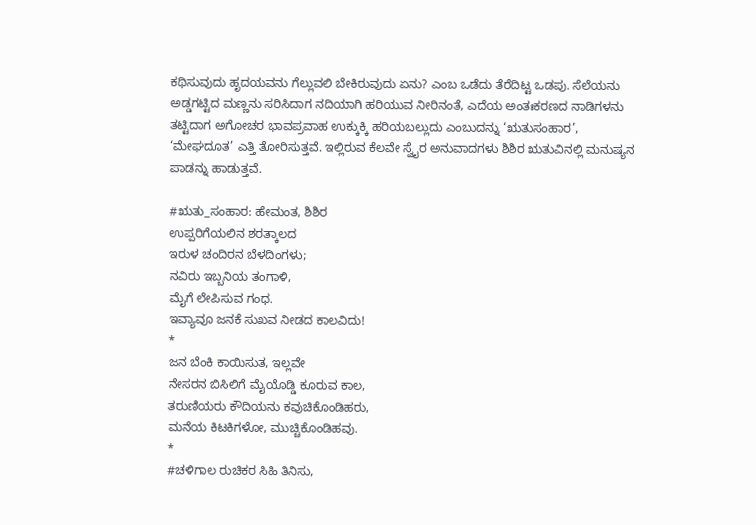ಕಥಿಸುವುದು ಹೃದಯವನು ಗೆಲ್ಲುವಲಿ ಬೇಕಿರುವುದು ಏನು? ಎಂಬ ಒಡೆದು ತೆರೆದಿಟ್ಟ ಒಡಪು. ಸೆಲೆಯನು ಅಡ್ಡಗಟ್ಟಿದ ಮಣ್ಣನು ಸರಿಸಿದಾಗ ನದಿಯಾಗಿ ಹರಿಯುವ ನೀರಿನಂತೆ, ಎದೆಯ ಅಂತಃಕರಣದ ನಾಡಿಗಳನು ತಟ್ಟಿದಾಗ ಅಗೋಚರ ಭಾವಪ್ರವಾಹ ಉಕ್ಕುಕ್ಕಿ ಹರಿಯಬಲ್ಲುದು ಎಂಬುದನ್ನು ‘ಋತುಸಂಹಾರ’, ‘ಮೇಘದೂತ’ ಎತ್ತಿ ತೋರಿಸುತ್ತವೆ. ಇಲ್ಲಿರುವ ಕೆಲವೇ ಸ್ವೈರ ಅನುವಾದಗಳು ಶಿಶಿರ ಋತುವಿನಲ್ಲಿ ಮನುಷ್ಯನ ಪಾಡನ್ನು ಹಾಡುತ್ತವೆ.

#ಋತು_ಸಂಹಾರ: ಹೇಮಂತ, ಶಿಶಿರ
ಉಪ್ಪರಿಗೆಯಲಿನ ಶರತ್ಕಾಲದ
ಇರುಳ ಚಂದಿರನ ಬೆಳದಿಂಗಳು;
ನವಿರು ಇಬ್ಬನಿಯ ತಂಗಾಳಿ,
ಮೈಗೆ ಲೇಪಿಸುವ ಗಂಧ.
ಇವ್ಯಾವೂ ಜನಕೆ ಸುಖವ ನೀಡದ ಕಾಲವಿದು!
*
ಜನ ಬೆಂಕಿ ಕಾಯಿಸುತ, ಇಲ್ಲವೇ
ನೇಸರನ ಬಿಸಿಲಿಗೆ ಮೈಯೊಡ್ಡಿ ಕೂರುವ ಕಾಲ,
ತರುಣಿಯರು ಕೌದಿಯನು ಕವುಚಿಕೊಂಡಿಹರು,
ಮನೆಯ ಕಿಟಕಿಗಳೋ, ಮುಚ್ಚಿಕೊಂಡಿಹವು.
*
#ಚಳಿಗಾಲ ರುಚಿಕರ ಸಿಹಿ ತಿನಿಸು,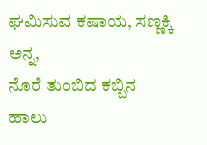ಘಮಿಸುವ ಕಷಾಯ, ಸಣ್ಣಕ್ಕಿ ಅನ್ನ,
ನೊರೆ ತುಂಬಿದ ಕಬ್ಬಿನ ಹಾಲು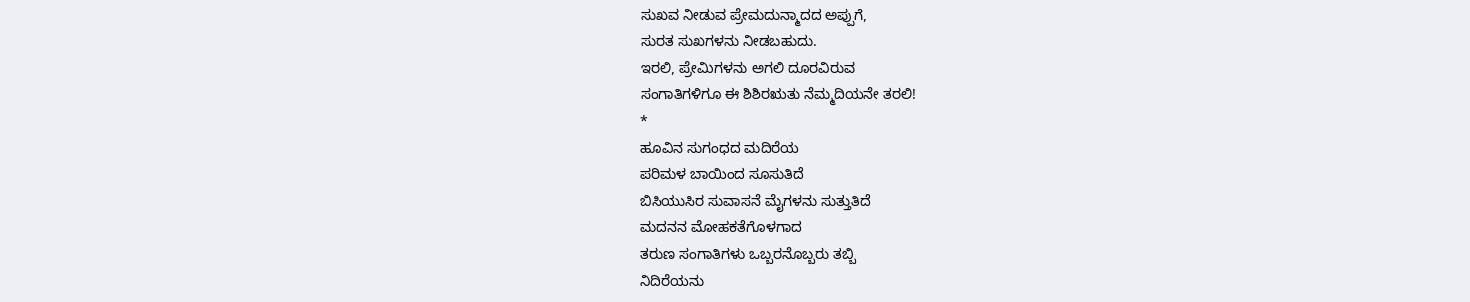ಸುಖವ ನೀಡುವ ಪ್ರೇಮದುನ್ಮಾದದ ಅಪ್ಪುಗೆ,
ಸುರತ ಸುಖಗಳನು ನೀಡಬಹುದು.
ಇರಲಿ, ಪ್ರೇಮಿಗಳನು ಅಗಲಿ ದೂರವಿರುವ
ಸಂಗಾತಿಗಳಿಗೂ ಈ ಶಿಶಿರಋತು ನೆಮ್ಮದಿಯನೇ ತರಲಿ!
*
ಹೂವಿನ ಸುಗಂಧದ ಮದಿರೆಯ
ಪರಿಮಳ ಬಾಯಿಂದ ಸೂಸುತಿದೆ
ಬಿಸಿಯುಸಿರ ಸುವಾಸನೆ ಮೈಗಳನು ಸುತ್ತುತಿದೆ
ಮದನನ ಮೋಹಕತೆಗೊಳಗಾದ
ತರುಣ ಸಂಗಾತಿಗಳು ಒಬ್ಬರನೊಬ್ಬರು ತಬ್ಬಿ
ನಿದಿರೆಯನು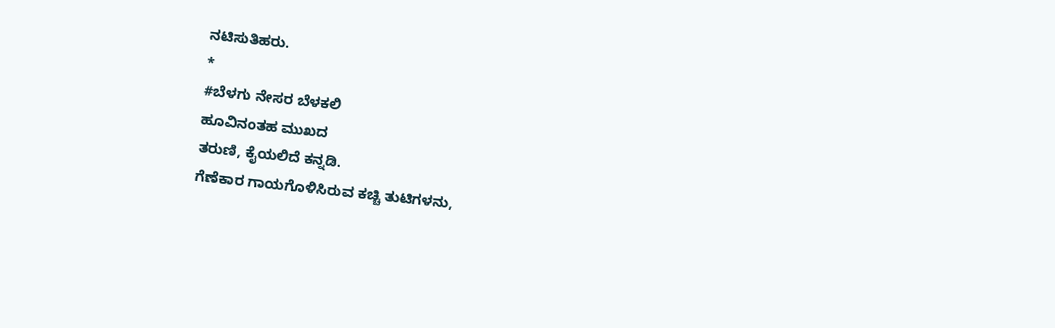ನಟಿಸುತಿಹರು.
*
#ಬೆಳಗು ನೇಸರ ಬೆಳಕಲಿ
ಹೂವಿನಂತಹ ಮುಖದ
ತರುಣಿ, ಕೈಯಲಿದೆ ಕನ್ನಡಿ.
ಗೆಣೆಕಾರ ಗಾಯಗೊಳಿಸಿರುವ ಕಚ್ಚಿ ತುಟಿಗಳನು,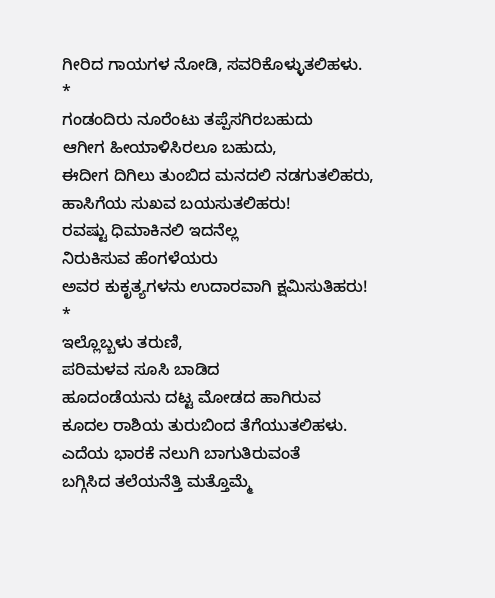ಗೀರಿದ ಗಾಯಗಳ ನೋಡಿ, ಸವರಿಕೊಳ್ಳುತಲಿಹಳು.
*
ಗಂಡಂದಿರು ನೂರೆಂಟು ತಪ್ಪೆಸಗಿರಬಹುದು
ಆಗೀಗ ಹೀಯಾಳಿಸಿರಲೂ ಬಹುದು,
ಈದೀಗ ದಿಗಿಲು ತುಂಬಿದ ಮನದಲಿ ನಡಗುತಲಿಹರು,
ಹಾಸಿಗೆಯ ಸುಖವ ಬಯಸುತಲಿಹರು!
ರವಷ್ಟು ಧಿಮಾಕಿನಲಿ ಇದನೆಲ್ಲ
ನಿರುಕಿಸುವ ಹೆಂಗಳೆಯರು
ಅವರ ಕುಕೃತ್ಯಗಳನು ಉದಾರವಾಗಿ ಕ್ಷಮಿಸುತಿಹರು!
*
ಇಲ್ಲೊಬ್ಬಳು ತರುಣಿ,
ಪರಿಮಳವ ಸೂಸಿ ಬಾಡಿದ
ಹೂದಂಡೆಯನು ದಟ್ಟ ಮೋಡದ ಹಾಗಿರುವ
ಕೂದಲ ರಾಶಿಯ ತುರುಬಿಂದ ತೆಗೆಯುತಲಿಹಳು.
ಎದೆಯ ಭಾರಕೆ ನಲುಗಿ ಬಾಗುತಿರುವಂತೆ
ಬಗ್ಗಿಸಿದ ತಲೆಯನೆತ್ತಿ ಮತ್ತೊಮ್ಮೆ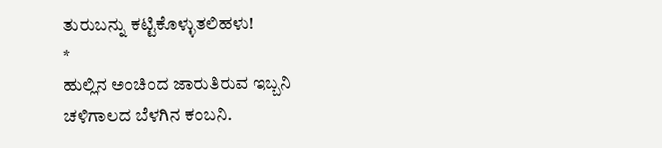ತುರುಬನ್ನು ಕಟ್ಟಿಕೊಳ್ಳುತಲಿಹಳು!
*
ಹುಲ್ಲಿನ ಅಂಚಿಂದ ಜಾರುತಿರುವ ಇಬ್ಬನಿ
ಚಳಿಗಾಲದ ಬೆಳಗಿನ ಕಂಬನಿ.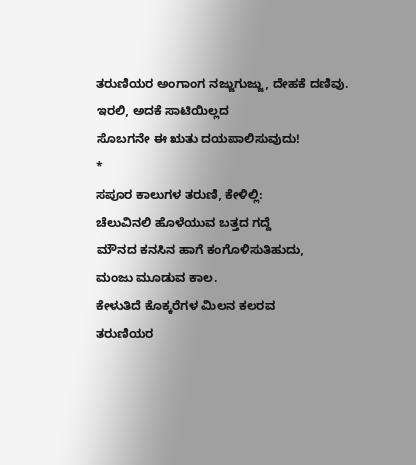ತರುಣಿಯರ ಅಂಗಾಂಗ ನಜ್ಜುಗುಜ್ಜು, ದೇಹಕೆ ದಣಿವು.
ಇರಲಿ, ಅದಕೆ ಸಾಟಿಯಿಲ್ಲದ
ಸೊಬಗನೇ ಈ ಋತು ದಯಪಾಲಿಸುವುದು!
*
ಸಪೂರ ಕಾಲುಗಳ ತರುಣಿ, ಕೇಳಿಲ್ಲಿ:
ಚೆಲುವಿನಲಿ ಹೊಳೆಯುವ ಬತ್ತದ ಗದ್ದೆ
ಮೌನದ ಕನಸಿನ ಹಾಗೆ ಕಂಗೊಳಿಸುತಿಹುದು,
ಮಂಜು ಮೂಡುವ ಕಾಲ.
ಕೇಳುತಿದೆ ಕೊಕ್ಕರೆಗಳ ಮಿಲನ ಕಲರವ
ತರುಣಿಯರ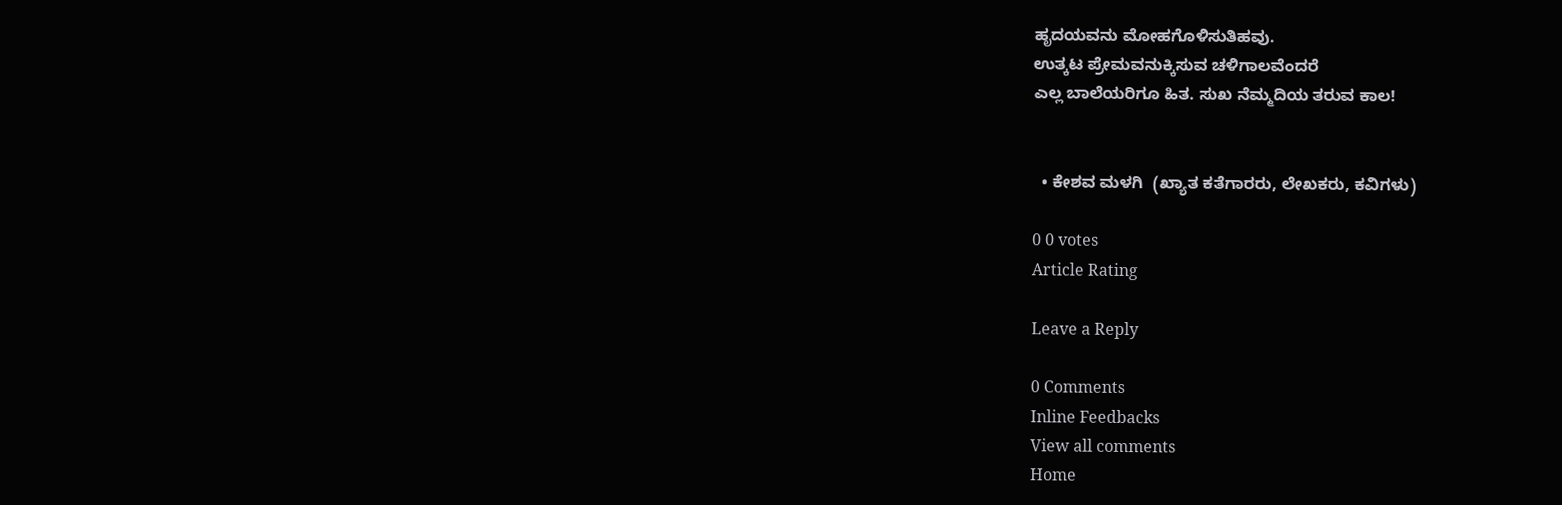ಹೃದಯವನು ಮೋಹಗೊಳಿಸುತಿಹವು.
ಉತ್ಕಟ ಪ್ರೇಮವನುಕ್ಕಿಸುವ ಚಳಿಗಾಲವೆಂದರೆ
ಎಲ್ಲ ಬಾಲೆಯರಿಗೂ ಹಿತ. ಸುಖ ನೆಮ್ಮದಿಯ ತರುವ ಕಾಲ!


  • ಕೇಶವ ಮಳಗಿ  (ಖ್ಯಾತ ಕತೆಗಾರರು, ಲೇಖಕರು, ಕವಿಗಳು)

0 0 votes
Article Rating

Leave a Reply

0 Comments
Inline Feedbacks
View all comments
Home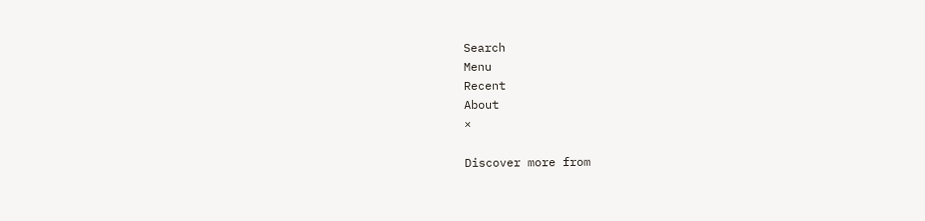Search
Menu
Recent
About
×

Discover more from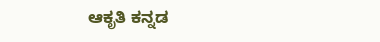ಆಕೃತಿ ಕನ್ನಡ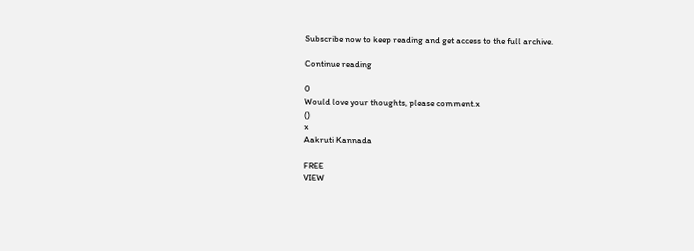Subscribe now to keep reading and get access to the full archive.

Continue reading

0
Would love your thoughts, please comment.x
()
x
Aakruti Kannada

FREE
VIEW